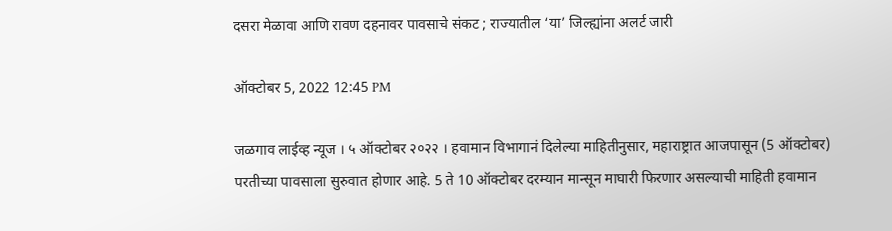दसरा मेळावा आणि रावण दहनावर पावसाचे संकट ; राज्यातील ‘या’ जिल्ह्यांना अलर्ट जारी

ऑक्टोबर 5, 2022 12:45 PM

जळगाव लाईव्ह न्यूज । ५ ऑक्टोबर २०२२ । हवामान विभागानं दिलेल्या माहितीनुसार, महाराष्ट्रात आजपासून (5 ऑक्टोबर) परतीच्या पावसाला सुरुवात होणार आहे. 5 ते 10 ऑक्टोबर दरम्यान मान्सून माघारी फिरणार असल्याची माहिती हवामान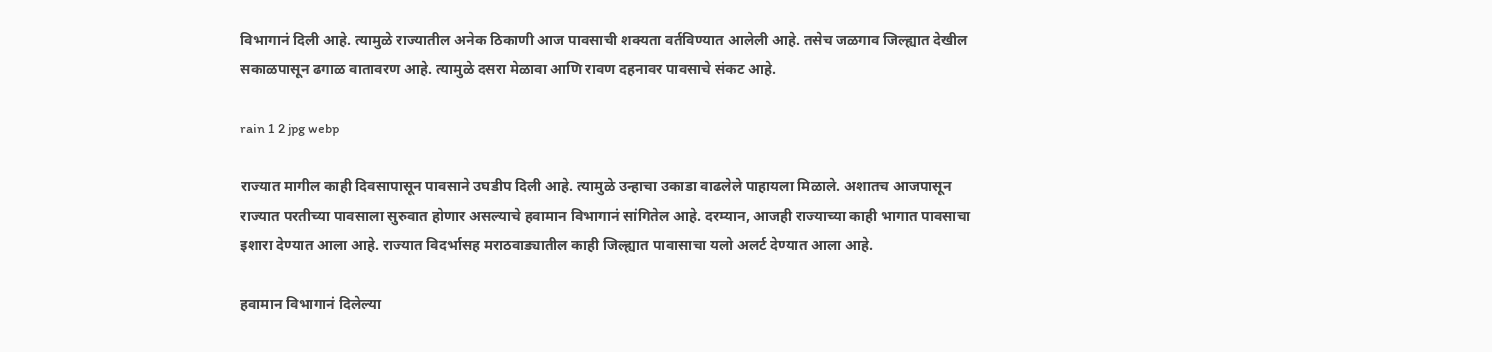विभागानं दिली आहे. त्यामुळे राज्यातील अनेक ठिकाणी आज पावसाची शक्यता वर्तविण्यात आलेली आहे. तसेच जळगाव जिल्ह्यात देखील सकाळपासून ढगाळ वातावरण आहे. त्यामुळे दसरा मेळावा आणि रावण दहनावर पावसाचे संकट आहे.

rain 1 2 jpg webp

राज्यात मागील काही दिवसापासून पावसाने उघडीप दिली आहे. त्यामुळे उन्हाचा उकाडा वाढलेले पाहायला मिळाले. अशातच आजपासून राज्यात परतीच्या पावसाला सुरुवात होणार असल्याचे हवामान विभागानं सांगितेल आहे. दरम्यान, आजही राज्याच्या काही भागात पावसाचा इशारा देण्यात आला आहे. राज्यात विदर्भासह मराठवाड्यातील काही जिल्ह्यात पावासाचा यलो अलर्ट देण्यात आला आहे.

हवामान विभागानं दिलेल्या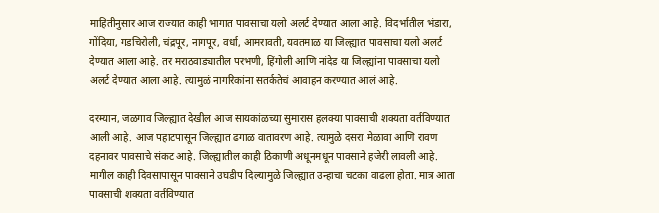माहितीनुसार आज राज्यात काही भागात पावसाचा यलो अलर्ट देण्यात आला आहे. विदर्भातील भंडारा, गोंदिया, गडचिरोली, चंद्रपूर, नागपूर, वर्धा, आमरावती, यवतमाळ या जिल्ह्यात पावसाचा यलो अलर्ट देण्यात आला आहे. तर मराठवाड्यातील परभणी, हिंगोली आणि नांदेड या जिल्ह्यांना पावसाचा यलो अलर्ट देण्यात आला आहे. त्यामुळं नागरिकांना सतर्कतेचं आवाहन करण्यात आलं आहे.

दरम्यान, जळगाव जिल्ह्यात देखील आज सायकांळच्या सुमारास हलक्या पावसाची शक्यता वर्तविण्यात आली आहे. आज पहाटपासून जिल्ह्यात ढगाळ वातावरण आहे. त्यामुळे दसरा मेळावा आणि रावण दहनावर पावसाचे संकट आहे. जिल्ह्यातील काही ठिकाणी अधूनमधून पावसाने हजेरी लावली आहे. मागील काही दिवसापासून पावसाने उघडीप दिल्यामुळे जिल्ह्यात उन्हाचा चटका वाढला होता. मात्र आता पावसाची शक्यता वर्तविण्यात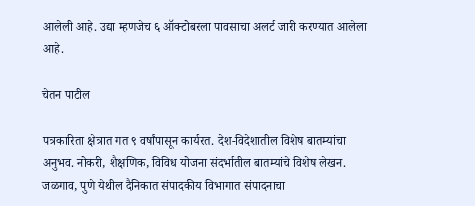आलेली आहे. उद्या म्हणजेच ६ ऑक्टोबरला पावसाचा अलर्ट जारी करण्यात आलेला आहे.

चेतन पाटील

पत्रकारिता क्षेत्रात गत ९ वर्षांपासून कार्यरत. देश-विदेशातील विशेष बातम्यांचा अनुभव. नोकरी, शैक्षणिक, विविध योजना संदर्भातील बातम्यांचे विशेष लेखन. जळगाव, पुणे येथील दैनिकात संपादकीय विभागात संपादनाचा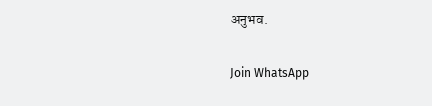अनुभव.

Join WhatsApp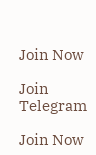Join Now

Join Telegram

Join Now